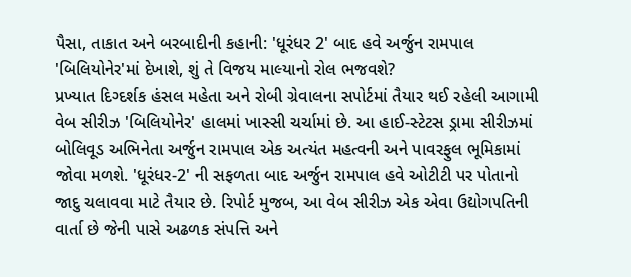પૈસા, તાકાત અને બરબાદીની કહાની: 'ધૂરંધર 2' બાદ હવે અર્જુન રામપાલ 'બિલિયોનેર'માં દેખાશે, શું તે વિજય માલ્યાનો રોલ ભજવશે?
પ્રખ્યાત દિગ્દર્શક હંસલ મહેતા અને રોબી ગ્રેવાલના સપોર્ટમાં તૈયાર થઈ રહેલી આગામી વેબ સીરીઝ 'બિલિયોનેર' હાલમાં ખાસ્સી ચર્ચામાં છે. આ હાઈ-સ્ટેટસ ડ્રામા સીરીઝમાં બોલિવૂડ અભિનેતા અર્જુન રામપાલ એક અત્યંત મહત્વની અને પાવરફુલ ભૂમિકામાં જોવા મળશે. 'ધૂરંધર-2' ની સફળતા બાદ અર્જુન રામપાલ હવે ઓટીટી પર પોતાનો જાદુ ચલાવવા માટે તૈયાર છે. રિપોર્ટ મુજબ, આ વેબ સીરીઝ એક એવા ઉદ્યોગપતિની વાર્તા છે જેની પાસે અઢળક સંપત્તિ અને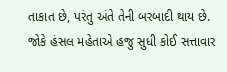તાકાત છે, પરંતુ અંતે તેની બરબાદી થાય છે.
જોકે હંસલ મહેતાએ હજુ સુધી કોઈ સત્તાવાર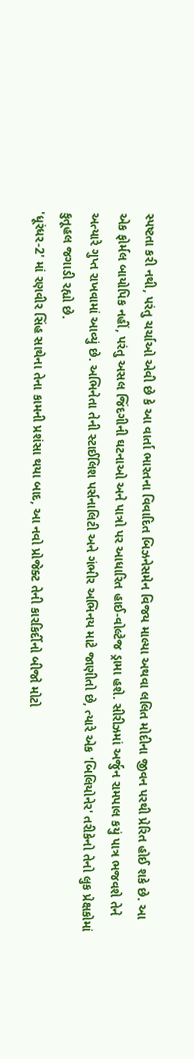સ્પષ્ટતા કરી નથી, પરંતુ ચર્ચાઓ એવી છે કે આ વાર્તા ભારતના વિવાદિત બિઝનેસમેન વિજય માલ્યા અથવા લલિત મોદીના જીવન પરથી પ્રેરિત હોઈ શકે છે. આ એક ફોર્મલ બાયોપિક નહીં, પરંતુ અસલ જિંદગીની ઘટનાઓ અને પાત્રો પર આધારિત હાઈ-વોલ્ટેજ ડ્રામા હશે. સીરીઝમાં અર્જુન રામપાલ કયું પાત્ર ભજવશે તેને અત્યારે ગુપ્ત રાખવામાં આવ્યું છે. અભિનેતા તેની સ્ટાઈલિશ પર્સનાલિટી અને ગંભીર અભિનય માટે જાણીતો છે, ત્યારે એક 'બિલિયોનેર' તરીકેનો તેનો લુક પ્રેક્ષકોમાં કુતૂહલ જગાડી રહ્યો છે.
'ધૂરંધર-2' માં રણવીર સિંહ સાથેના તેના કામની પ્રશંસા થયા બાદ, આ નવો પ્રોજેક્ટ તેની કારકિર્દીનો બીજો મોટો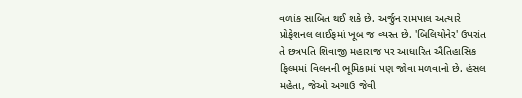વળાંક સાબિત થઈ શકે છે. અર્જુન રામપાલ અત્યારે પ્રોફેશનલ લાઈફમાં ખૂબ જ વ્યસ્ત છે. 'બિલિયોનેર' ઉપરાંત તે છત્રપતિ શિવાજી મહારાજ પર આધારિત ઐતિહાસિક ફિલ્મમાં વિલનની ભૂમિકામાં પણ જોવા મળવાનો છે. હંસલ મહેતા, જેઓ અગાઉ જેવી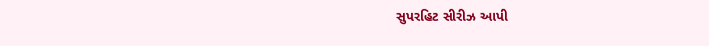સુપરહિટ સીરીઝ આપી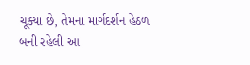ચૂક્યા છે, તેમના માર્ગદર્શન હેઠળ બની રહેલી આ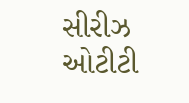સીરીઝ ઓટીટી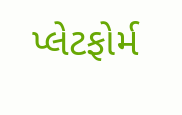પ્લેટફોર્મ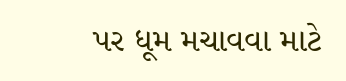પર ધૂમ મચાવવા માટે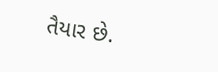તૈયાર છે.